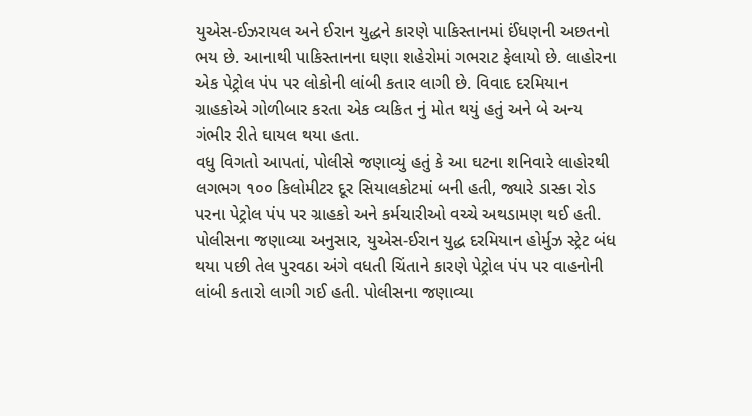યુએસ-ઈઝરાયલ અને ઈરાન યુદ્ધને કારણે પાકિસ્તાનમાં ઈંધણની અછતનો ભય છે. આનાથી પાકિસ્તાનના ઘણા શહેરોમાં ગભરાટ ફેલાયો છે. લાહોરના એક પેટ્રોલ પંપ પર લોકોની લાંબી કતાર લાગી છે. વિવાદ દરમિયાન ગ્રાહકોએ ગોળીબાર કરતા એક વ્યકિત નું મોત થયું હતું અને બે અન્ય ગંભીર રીતે ઘાયલ થયા હતા.
વધુ વિગતો આપતાં, પોલીસે જણાવ્યું હતું કે આ ઘટના શનિવારે લાહોરથી લગભગ ૧૦૦ કિલોમીટર દૂર સિયાલકોટમાં બની હતી, જ્યારે ડાસ્કા રોડ પરના પેટ્રોલ પંપ પર ગ્રાહકો અને કર્મચારીઓ વચ્ચે અથડામણ થઈ હતી.
પોલીસના જણાવ્યા અનુસાર, યુએસ-ઈરાન યુદ્ધ દરમિયાન હોર્મુઝ સ્ટ્રેટ બંધ થયા પછી તેલ પુરવઠા અંગે વધતી ચિંતાને કારણે પેટ્રોલ પંપ પર વાહનોની લાંબી કતારો લાગી ગઈ હતી. પોલીસના જણાવ્યા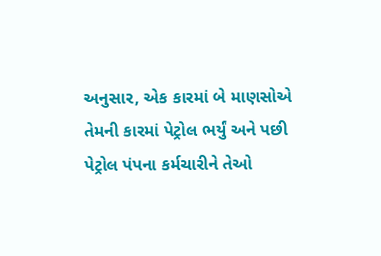અનુસાર, એક કારમાં બે માણસોએ તેમની કારમાં પેટ્રોલ ભર્યું અને પછી પેટ્રોલ પંપના કર્મચારીને તેઓ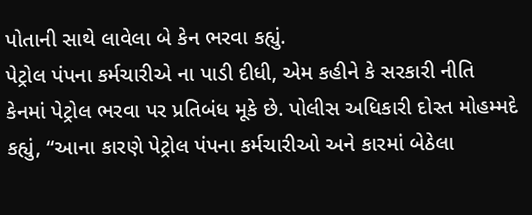પોતાની સાથે લાવેલા બે કેન ભરવા કહ્યું.
પેટ્રોલ પંપના કર્મચારીએ ના પાડી દીધી, એમ કહીને કે સરકારી નીતિ કેનમાં પેટ્રોલ ભરવા પર પ્રતિબંધ મૂકે છે. પોલીસ અધિકારી દોસ્ત મોહમ્મદે કહ્યું, “આના કારણે પેટ્રોલ પંપના કર્મચારીઓ અને કારમાં બેઠેલા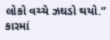લોકો વચ્ચે ઝઘડો થયો.”
કારમાં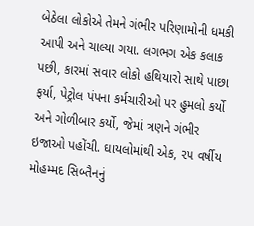બેઠેલા લોકોએ તેમને ગંભીર પરિણામોની ધમકી આપી અને ચાલ્યા ગયા. લગભગ એક કલાક પછી, કારમાં સવાર લોકો હથિયારો સાથે પાછા ફર્યા, પેટ્રોલ પંપના કર્મચારીઓ પર હુમલો કર્યો અને ગોળીબાર કર્યો, જેમાં ત્રણને ગંભીર ઇજાઓ પહોંચી. ઘાયલોમાંથી એક, ૨૫ વર્ષીય મોહમ્મદ સિબ્તૈનનું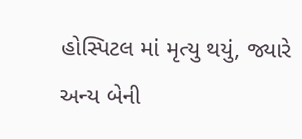હોસ્પિટલ માં મૃત્યુ થયું, જ્યારે અન્ય બેની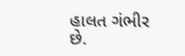હાલત ગંભીર છે.